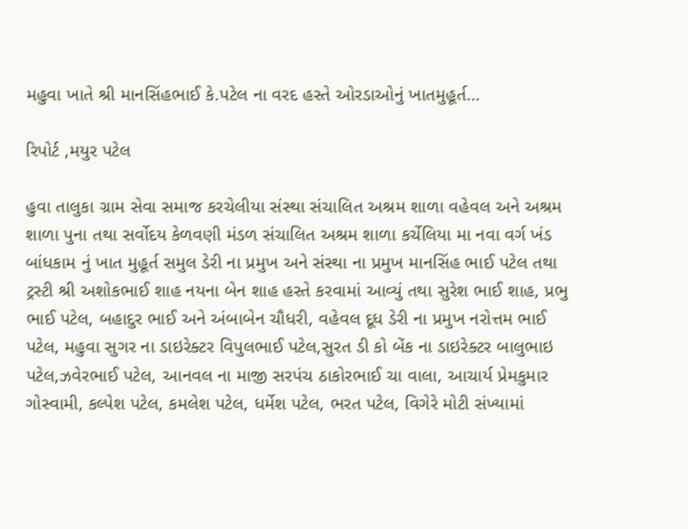મહુવા ખાતે શ્રી માનસિંહભાઈ કે.પટેલ ના વરદ હસ્તે ઓરડાઓનું ખાતમુહૂર્ત…

રિપોર્ટ ,મયુર પટેલ

હુવા તાલુકા ગ્રામ સેવા સમાજ કરચેલીયા સંસ્થા સંચાલિત અશ્રમ શાળા વહેવલ અને અશ્રમ શાળા પુના તથા સર્વોદય કેળવણી મંડળ સંચાલિત અશ્રમ શાળા કર્ચેલિયા મા નવા વર્ગ ખંડ બાંધકામ નું ખાત મુહૂર્ત સમુલ ડેરી ના પ્રમુખ અને સંસ્થા ના પ્રમુખ માનસિંહ ભાઈ પટેલ તથા ટ્રસ્ટી શ્રી અશોકભાઈ શાહ નયના બેન શાહ હસ્તે કરવામાં આવ્યું તથા સુરેશ ભાઈ શાહ, પ્રભુ ભાઈ પટેલ, બહાદુર ભાઈ અને અંબાબેન ચૌધરી, વહેવલ દૂધ ડેરી ના પ્રમુખ નરોત્તમ ભાઈ પટેલ, મહુવા સુગર ના ડાઇરેક્ટર વિપુલભાઈ પટેલ,સુરત ડી કો બેંક ના ડાઇરેક્ટર બાલુભાઇ પટેલ,ઝવેરભાઈ પટેલ, આનવલ ના માજી સરપંચ ઠાકોરભાઈ ચા વાલા, આચાર્ય પ્રેમકુમાર ગોસ્વામી, કલ્પેશ પટેલ, કમલેશ પટેલ, ધર્મેશ પટેલ, ભરત પટેલ, વિગેરે મોટી સંખ્યામાં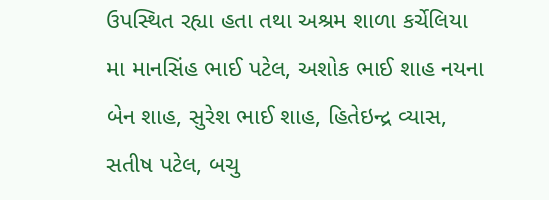ઉપસ્થિત રહ્યા હતા તથા અશ્રમ શાળા કર્ચેલિયા મા માનસિંહ ભાઈ પટેલ, અશોક ભાઈ શાહ નયના બેન શાહ, સુરેશ ભાઈ શાહ, હિતેઇન્દ્ર વ્યાસ, સતીષ પટેલ, બચુ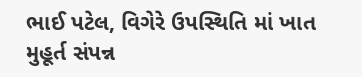ભાઈ પટેલ, વિગેરે ઉપસ્થિતિ માં ખાત મુહૂર્ત સંપન્ન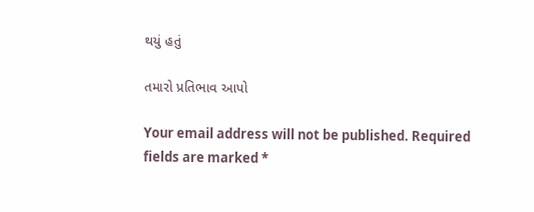થયું હતું

તમારો પ્રતિભાવ આપો

Your email address will not be published. Required fields are marked *